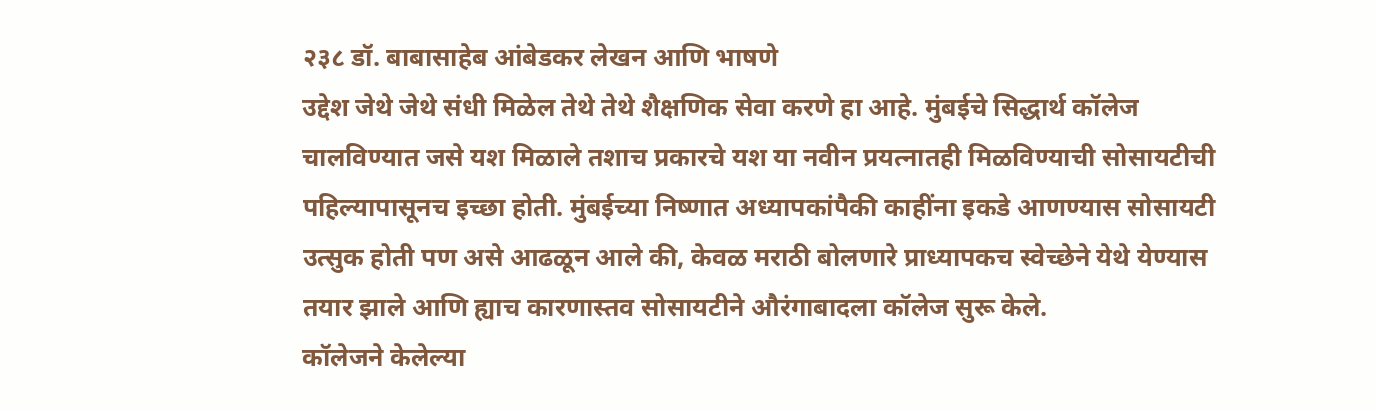२३८ डॉ. बाबासाहेब आंबेडकर लेखन आणि भाषणे
उद्देश जेथे जेथे संधी मिळेल तेथे तेथे शैक्षणिक सेवा करणे हा आहे. मुंबईचे सिद्धार्थ कॉलेज चालविण्यात जसे यश मिळाले तशाच प्रकारचे यश या नवीन प्रयत्नातही मिळविण्याची सोसायटीची पहिल्यापासूनच इच्छा होती. मुंबईच्या निष्णात अध्यापकांपैकी काहींना इकडे आणण्यास सोसायटी उत्सुक होती पण असे आढळून आले की, केवळ मराठी बोलणारे प्राध्यापकच स्वेच्छेने येथे येण्यास तयार झाले आणि ह्याच कारणास्तव सोसायटीने औरंगाबादला कॉलेज सुरू केले.
कॉलेजने केलेल्या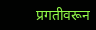प्रगतीवरून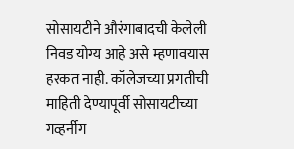सोसायटीने औरंगाबादची केलेली निवड योग्य आहे असे म्हणावयास हरकत नाही. कॉलेजच्या प्रगतीची माहिती देण्यापूर्वी सोसायटीच्या गव्हर्नीग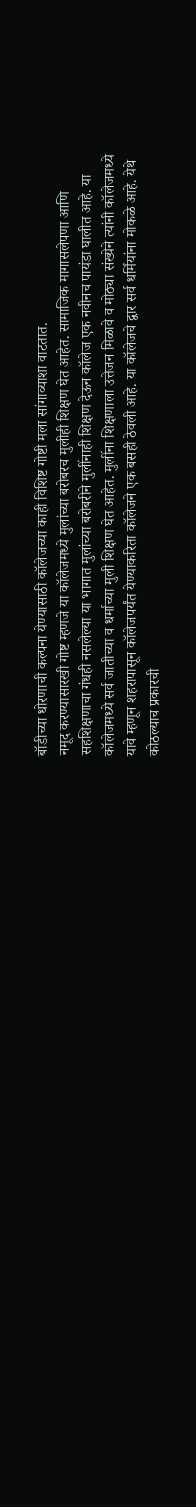बॉडीच्या धोरणाची कल्पना येण्यासाठी कॉलेजच्या काही विशिष्ट गोष्टी मला सांगाव्याशा वाटतात.
नमूद करण्यासारखी गोष्ट म्हणजे या कॉलेजमध्ये मुलांच्या बरोबरच मुलीही शिक्षण घेत आहेत. सामाजिक मागासलेपणा आणि सहशिक्षणाचा गंधही नसलेल्या या भागात मुलांच्या बरोबरीने मुलींनाही शिक्षण देऊन कॉलेज एक नवीनच पायंडा घालीत आहे. या कॉलेजमध्ये सर्व जातीच्या व धर्माच्या मुली शिक्षण घेत आहेत. मुलींना शिक्षणाला उत्तेजन मिळावे व मोठ्या संख्येने त्यांनी कॉलेजमध्ये यावे म्हणून शहरापासून कॉलेजपर्यंत येण्याकरिता कॉलेजने एक बसही ठेवली आहे. या कॉलेजचे द्वार सर्व धर्मियांना मोकळे आहे. येथे कोठल्याच प्रकारची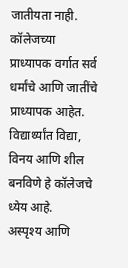जातीयता नाही. कॉलेजच्या प्राध्यापक वर्गात सर्व धर्मांचे आणि जातींचे प्राध्यापक आहेत. विद्यार्थ्यांत विद्या, विनय आणि शील बनविणे हे कॉलेजचे ध्येय आहे.
अस्पृश्य आणि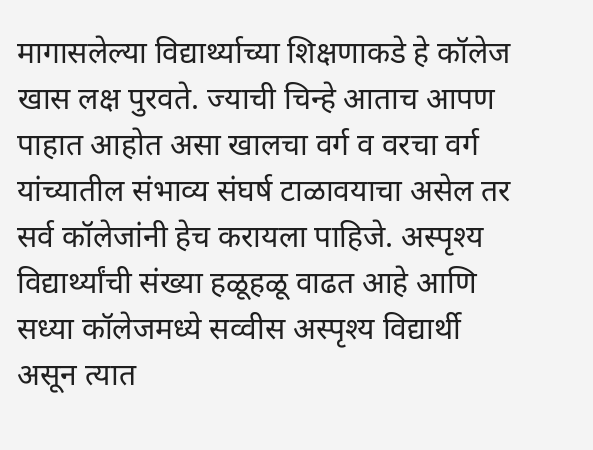मागासलेल्या विद्यार्थ्याच्या शिक्षणाकडे हे कॉलेज खास लक्ष पुरवते. ज्याची चिन्हे आताच आपण पाहात आहोत असा खालचा वर्ग व वरचा वर्ग यांच्यातील संभाव्य संघर्ष टाळावयाचा असेल तर सर्व कॉलेजांनी हेच करायला पाहिजे. अस्पृश्य विद्यार्थ्यांची संख्या हळूहळू वाढत आहे आणि सध्या कॉलेजमध्ये सव्वीस अस्पृश्य विद्यार्थी असून त्यात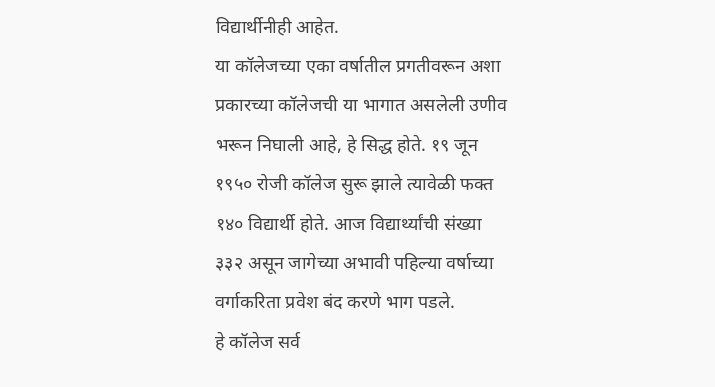विद्यार्थीनीही आहेत.
या कॉलेजच्या एका वर्षातील प्रगतीवरून अशा प्रकारच्या कॉलेजची या भागात असलेली उणीव भरून निघाली आहे, हे सिद्ध होते. १९ जून १९५० रोजी कॉलेज सुरू झाले त्यावेळी फक्त १४० विद्यार्थी होते. आज विद्यार्थ्यांची संख्या ३३२ असून जागेच्या अभावी पहिल्या वर्षाच्या वर्गाकरिता प्रवेश बंद करणे भाग पडले.
हे कॉलेज सर्व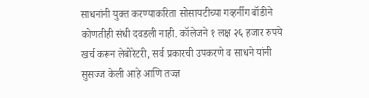साधनांनी युक्त करण्याकरिता सोसायटीच्या गव्हर्नीग बॉडीने कोणतीही संधी दवडली नाही. कॉलेजने १ लक्ष २६ हजार रुपये खर्च करून लेबोरेटरी, सर्व प्रकारची उपकरणे व साधने यांनी सुसज्ज केली आहे आणि तज्ज्ञ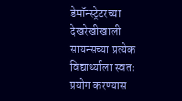डेमॉन्स्ट्रेटरच्या देखरेखीखाली सायन्सच्या प्रत्येक विद्यार्थ्याला स्वतः प्रयोग करण्यास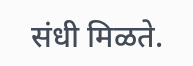संधी मिळते.